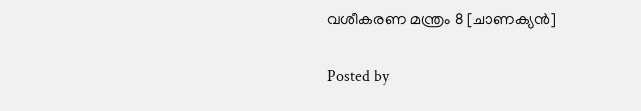വശീകരണ മന്ത്രം 8 [ചാണക്യൻ]

Posted by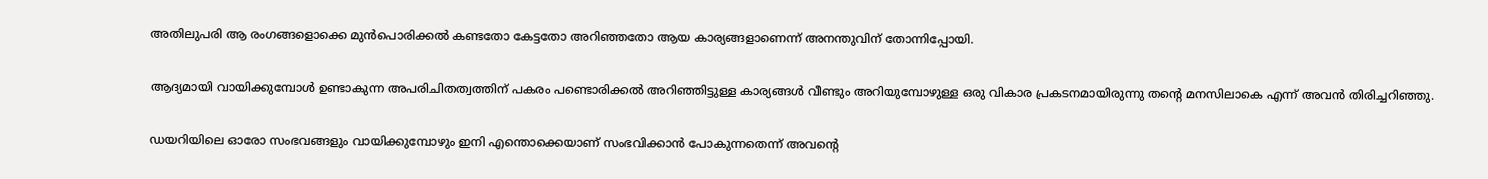അതിലുപരി ആ രംഗങ്ങളൊക്കെ മുൻപൊരിക്കൽ കണ്ടതോ കേട്ടതോ അറിഞ്ഞതോ ആയ കാര്യങ്ങളാണെന്ന് അനന്തുവിന് തോന്നിപ്പോയി.

ആദ്യമായി വായിക്കുമ്പോൾ ഉണ്ടാകുന്ന അപരിചിതത്വത്തിന് പകരം പണ്ടൊരിക്കൽ അറിഞ്ഞിട്ടുള്ള കാര്യങ്ങൾ വീണ്ടും അറിയുമ്പോഴുള്ള ഒരു വികാര പ്രകടനമായിരുന്നു തന്റെ മനസിലാകെ എന്ന് അവൻ തിരിച്ചറിഞ്ഞു.

ഡയറിയിലെ ഓരോ സംഭവങ്ങളും വായിക്കുമ്പോഴും ഇനി എന്തൊക്കെയാണ് സംഭവിക്കാൻ പോകുന്നതെന്ന് അവന്റെ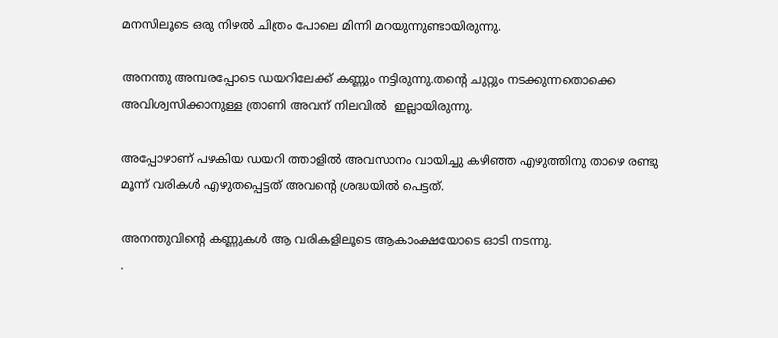മനസിലൂടെ ഒരു നിഴൽ ചിത്രം പോലെ മിന്നി മറയുന്നുണ്ടായിരുന്നു.

അനന്തു അമ്പരപ്പോടെ ഡയറിലേക്ക് കണ്ണും നട്ടിരുന്നു.തന്റെ ചുറ്റും നടക്കുന്നതൊക്കെ അവിശ്വസിക്കാനുള്ള ത്രാണി അവന് നിലവിൽ  ഇല്ലായിരുന്നു.

അപ്പോഴാണ് പഴകിയ ഡയറി ത്താളിൽ അവസാനം വായിച്ചു കഴിഞ്ഞ എഴുത്തിനു താഴെ രണ്ടു മൂന്ന് വരികൾ എഴുതപ്പെട്ടത് അവന്റെ ശ്രദ്ധയിൽ പെട്ടത്.

അനന്തുവിന്റെ കണ്ണുകൾ ആ വരികളിലൂടെ ആകാംക്ഷയോടെ ഓടി നടന്നു.
.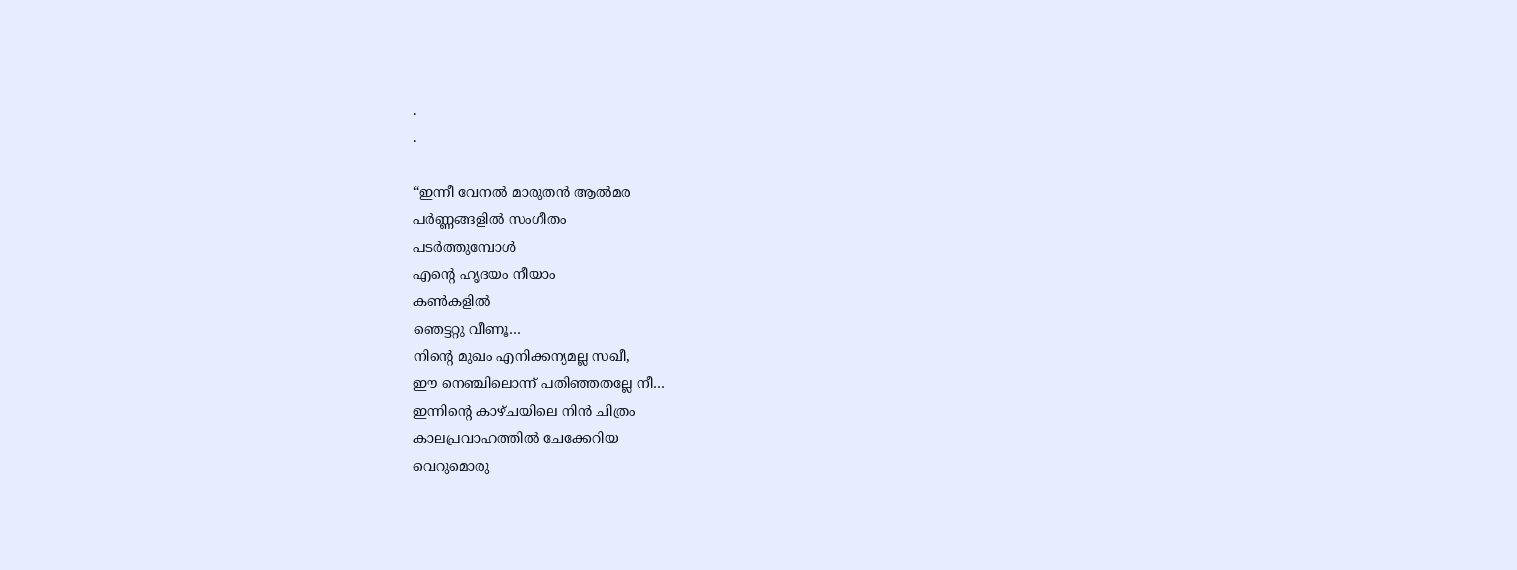.
.

“ഇന്നീ വേനൽ മാരുതൻ ആൽമര
പർണ്ണങ്ങളിൽ സംഗീതം
പടർത്തുമ്പോൾ
എന്റെ ഹൃദയം നീയാം
കൺകളിൽ
ഞെട്ടറ്റു വീണൂ…
നിന്റെ മുഖം എനിക്കന്യമല്ല സഖീ,
ഈ നെഞ്ചിലൊന്ന് പതിഞ്ഞതല്ലേ നീ…
ഇന്നിന്റെ കാഴ്ചയിലെ നിൻ ചിത്രം
കാലപ്രവാഹത്തിൽ ചേക്കേറിയ
വെറുമൊരു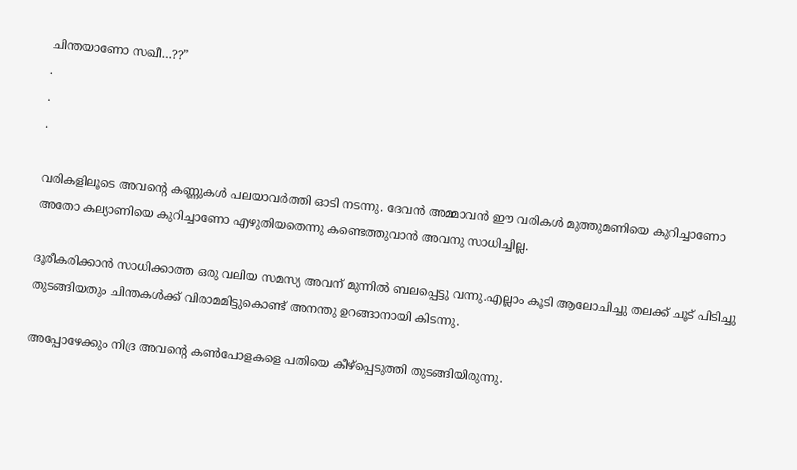ചിന്തയാണോ സഖീ…??”
.
.
.

വരികളിലൂടെ അവന്റെ കണ്ണുകൾ പലയാവർത്തി ഓടി നടന്നു. ദേവൻ അമ്മാവൻ ഈ വരികൾ മുത്തുമണിയെ കുറിച്ചാണോ അതോ കല്യാണിയെ കുറിച്ചാണോ എഴുതിയതെന്നു കണ്ടെത്തുവാൻ അവനു സാധിച്ചില്ല.

ദൂരീകരിക്കാൻ സാധിക്കാത്ത ഒരു വലിയ സമസ്യ അവന് മുന്നിൽ ബലപ്പെട്ടു വന്നു.എല്ലാം കൂടി ആലോചിച്ചു തലക്ക് ചൂട് പിടിച്ചു തുടങ്ങിയതും ചിന്തകൾക്ക് വിരാമമിട്ടുകൊണ്ട് അനന്തു ഉറങ്ങാനായി കിടന്നു.

അപ്പോഴേക്കും നിദ്ര അവന്റെ കൺപോളകളെ പതിയെ കീഴ്‌പ്പെടുത്തി തുടങ്ങിയിരുന്നു.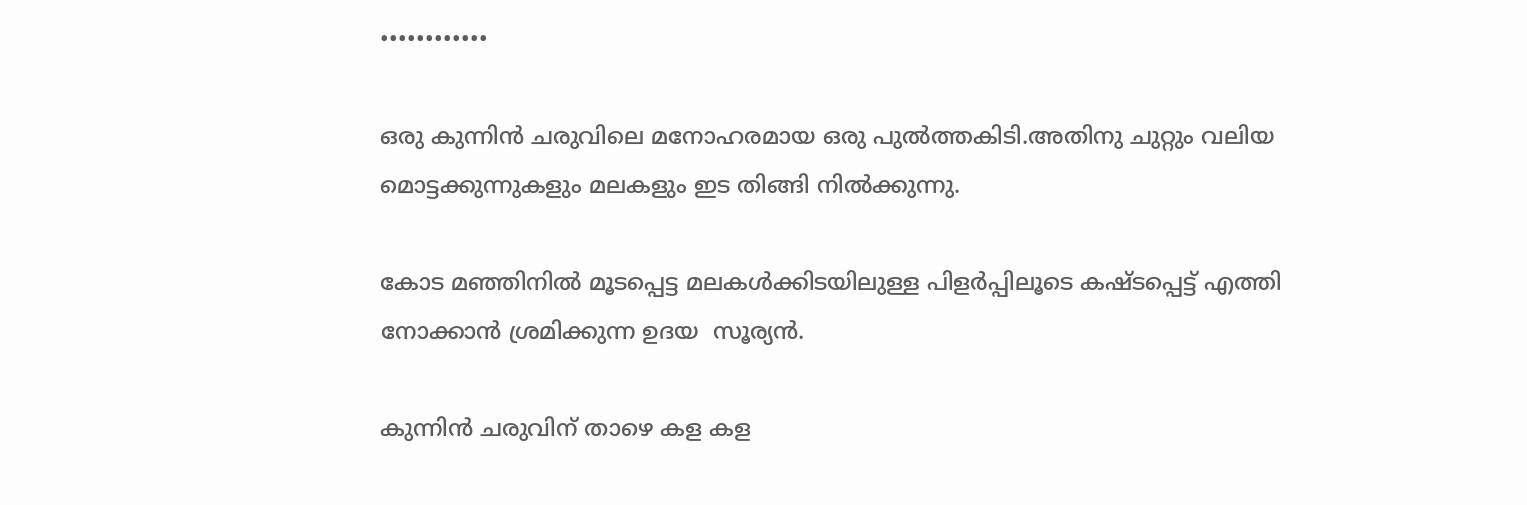••••••••••••

ഒരു കുന്നിൻ ചരുവിലെ മനോഹരമായ ഒരു പുൽത്തകിടി.അതിനു ചുറ്റും വലിയ മൊട്ടക്കുന്നുകളും മലകളും ഇട തിങ്ങി നിൽക്കുന്നു.

കോട മഞ്ഞിനിൽ മൂടപ്പെട്ട മലകൾക്കിടയിലുള്ള പിളർപ്പിലൂടെ കഷ്ടപ്പെട്ട് എത്തി നോക്കാൻ ശ്രമിക്കുന്ന ഉദയ  സൂര്യൻ.

കുന്നിൻ ചരുവിന് താഴെ കള കള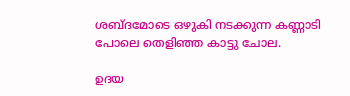ശബ്ദമോടെ ഒഴുകി നടക്കുന്ന കണ്ണാടി പോലെ തെളിഞ്ഞ കാട്ടു ചോല.

ഉദയ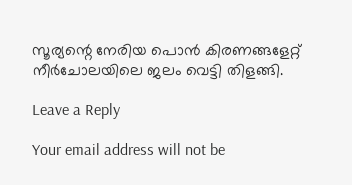സൂര്യന്റെ നേരിയ പൊൻ കിരണങ്ങളേറ്റ്  നീർചോലയിലെ ജലം വെട്ടി തിളങ്ങി.

Leave a Reply

Your email address will not be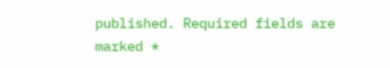published. Required fields are marked *